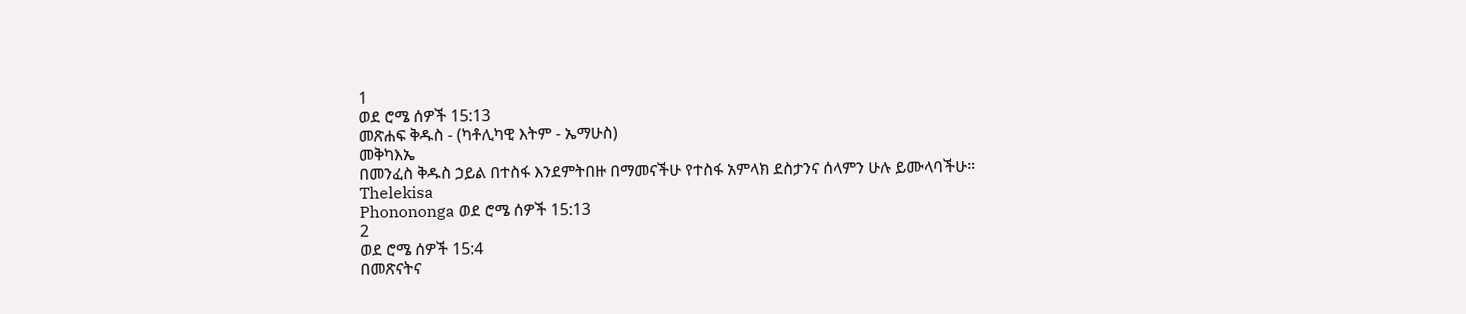1
ወደ ሮሜ ሰዎች 15:13
መጽሐፍ ቅዱስ - (ካቶሊካዊ እትም - ኤማሁስ)
መቅካእኤ
በመንፈስ ቅዱስ ኃይል በተስፋ እንደምትበዙ በማመናችሁ የተስፋ አምላክ ደስታንና ሰላምን ሁሉ ይሙላባችሁ።
Thelekisa
Phonononga ወደ ሮሜ ሰዎች 15:13
2
ወደ ሮሜ ሰዎች 15:4
በመጽናትና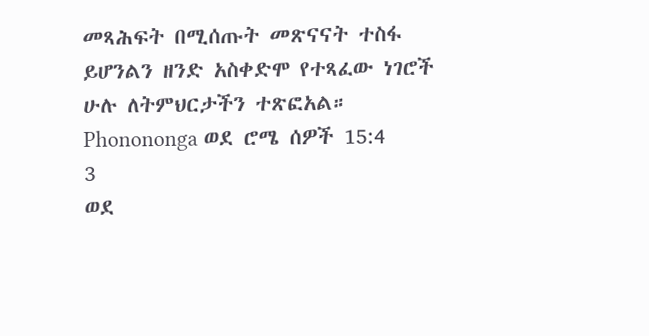መጻሕፍት በሚሰጡት መጽናናት ተስፋ ይሆንልን ዘንድ አስቀድሞ የተጻፈው ነገሮች ሁሉ ለትምህርታችን ተጽፎአል።
Phonononga ወደ ሮሜ ሰዎች 15:4
3
ወደ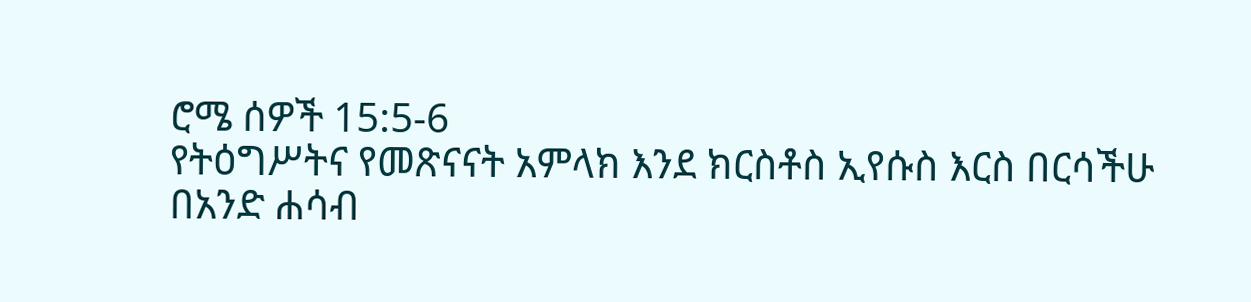ሮሜ ሰዎች 15:5-6
የትዕግሥትና የመጽናናት አምላክ እንደ ክርስቶስ ኢየሱስ እርስ በርሳችሁ በአንድ ሐሳብ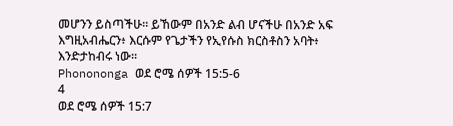መሆንን ይስጣችሁ። ይኸውም በአንድ ልብ ሆናችሁ በአንድ አፍ እግዚአብሔርን፥ እርሱም የጌታችን የኢየሱስ ክርስቶስን አባት፥ እንድታከብሩ ነው።
Phonononga ወደ ሮሜ ሰዎች 15:5-6
4
ወደ ሮሜ ሰዎች 15:7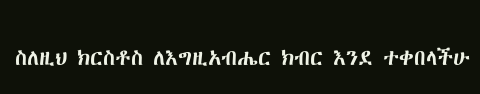ስለዚህ ክርስቶስ ለእግዚአብሔር ክብር እንደ ተቀበላችሁ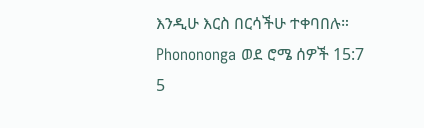እንዲሁ እርስ በርሳችሁ ተቀባበሉ።
Phonononga ወደ ሮሜ ሰዎች 15:7
5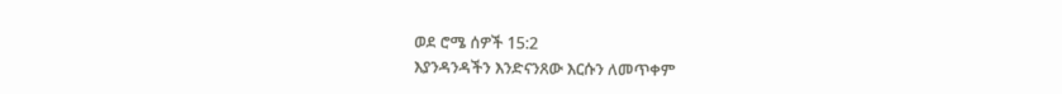ወደ ሮሜ ሰዎች 15:2
እያንዳንዳችን እንድናንጸው እርሱን ለመጥቀም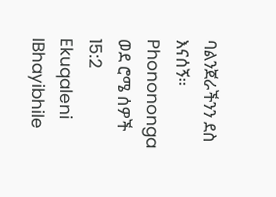ባልንጀራችንን ደስ እናሰኝ።
Phonononga ወደ ሮሜ ሰዎች 15:2
Ekuqaleni
IBhayibhile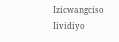Izicwangciso
Iividiyo